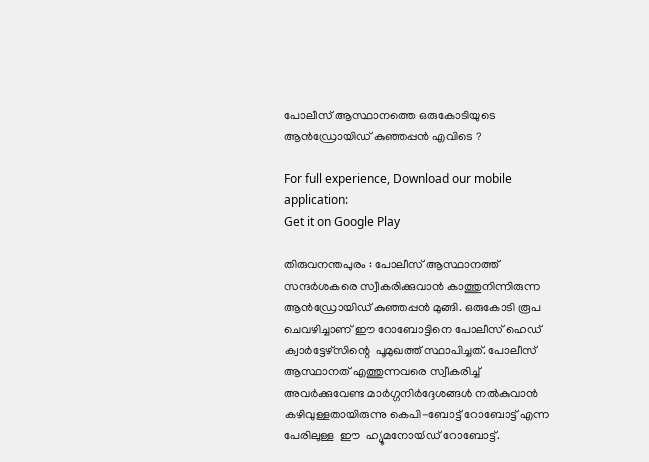പോലീസ് ആസ്ഥാനത്തെ ഒരുകോടിയുടെ ആന്‍ഡ്രോയിഡ്‌ കുഞ്ഞപ്പന്‍ എവിടെ ?

For full experience, Download our mobile application:
Get it on Google Play

തിരുവനന്തപുരം : പോലീസ് ആസ്ഥാനത്ത് സന്ദര്‍ശകരെ സ്വീകരിക്കുവാന്‍ കാത്തുനിന്നിരുന്ന  ആന്‍ഡ്രോയിഡ്‌ കുഞ്ഞപ്പന്‍ മുങ്ങി. ഒരുകോടി രൂപ ചെവഴിച്ചാണ് ഈ റോബോട്ടിനെ പോലീസ് ഹെഡ് ക്വാര്‍ട്ടേഴ്സിന്റെ  പൂമുഖത്ത് സ്ഥാപിച്ചത്. പോലീസ് ആസ്ഥാനത് എത്തുന്നവരെ സ്വീകരിച്ച് അവര്‍ക്കുവേണ്ട മാര്‍ഗ്ഗനിര്‍ദ്ദേശങ്ങള്‍ നല്‍കുവാന്‍ കഴിവുള്ളതായിരുന്നു കെപി-ബോട്ട് റോബോട്ട് എന്ന പേരിലുള്ള  ഈ  ഹ്യൂമനോയ്‍ഡ്‍ റോബോട്ട്.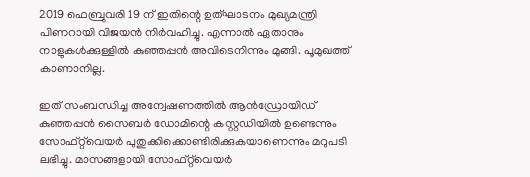2019 ഫെബ്രുവരി 19 ന് ഇതിന്റെ ഉത്ഘാടനം മുഖ്യമന്ത്രി പിണറായി വിജയന്‍ നിര്‍വഹിച്ചു. എന്നാല്‍ ഏതാനും നാളുകള്‍ക്കുള്ളില്‍ കുഞ്ഞപ്പന്‍ അവിടെനിന്നും മുങ്ങി. പൂമുഖത്ത് കാണാനില്ല.

ഇത് സംബന്ധിച്ച അന്വേഷണത്തില്‍ ആന്‍ഡ്രോയിഡ്‌ കുഞ്ഞപ്പന്‍ സൈബര്‍ ഡോമിന്റെ കസ്റ്റഡിയില്‍ ഉണ്ടെന്നും സോഫ്റ്റ്‌വെയര്‍ പുതുക്കിക്കൊണ്ടിരിക്കുകയാണെന്നും മറുപടി ലഭിച്ചു. മാസങ്ങളായി സോഫ്റ്റ്‌വെയര്‍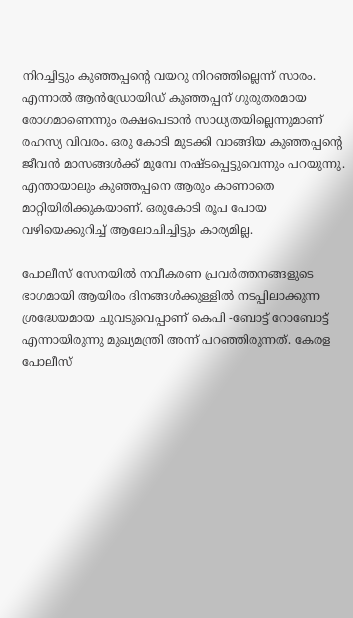നിറച്ചിട്ടും കുഞ്ഞപ്പന്റെ വയറു നിറഞ്ഞില്ലെന്ന് സാരം. എന്നാല്‍ ആന്‍ഡ്രോയിഡ്‌ കുഞ്ഞപ്പന് ഗുരുതരമായ രോഗമാണെന്നും രക്ഷപെടാന്‍ സാധ്യതയില്ലെന്നുമാണ് രഹസ്യ വിവരം. ഒരു കോടി മുടക്കി വാങ്ങിയ കുഞ്ഞപ്പന്റെ ജീവന്‍ മാസങ്ങള്‍ക്ക് മുമ്പേ നഷ്ടപ്പെട്ടുവെന്നും പറയുന്നു. എന്തായാലും കുഞ്ഞപ്പനെ ആരും കാണാതെ മാറ്റിയിരിക്കുകയാണ്. ഒരുകോടി രൂപ പോയ വഴിയെക്കുറിച്ച്‌ ആലോചിച്ചിട്ടും കാര്യമില്ല.

പോലീസ് സേനയില്‍ നവീകരണ പ്രവര്‍ത്തനങ്ങളുടെ ഭാഗമായി ആയിരം ദിനങ്ങള്‍ക്കുള്ളില്‍ നടപ്പിലാക്കുന്ന ശ്രദ്ധേയമായ ചുവടുവെപ്പാണ് കെപി -ബോട്ട് റോബോട്ട് എന്നായിരുന്നു മുഖ്യമന്ത്രി അന്ന് പറഞ്ഞിരുന്നത്. കേരള പോലീസ്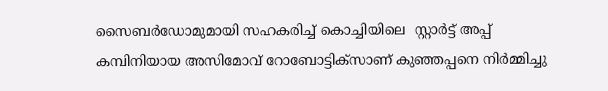സൈബർഡോമുമായി സഹകരിച്ച് കൊച്ചിയിലെ  സ്റ്റാർട്ട് അപ്പ് കമ്പിനിയായ അസിമോവ് റോബോട്ടിക്‌സാണ് കുഞ്ഞപ്പനെ നിര്‍മ്മിച്ചു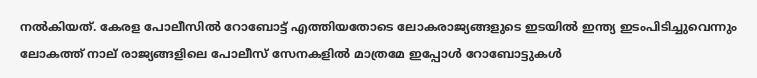നല്‍കിയത്. കേരള പോലീസില്‍ റോബോട്ട് എത്തിയതോടെ ലോകരാജ്യങ്ങളുടെ ഇടയില്‍ ഇന്ത്യ ഇടംപിടിച്ചുവെന്നും ലോകത്ത് നാല് രാജ്യങ്ങളിലെ പോലീസ് സേനകളില്‍ മാത്രമേ ഇപ്പോള്‍ റോബോട്ടുകള്‍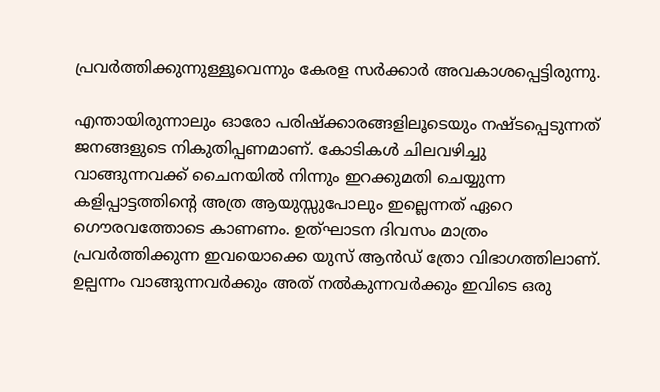പ്രവര്‍ത്തിക്കുന്നുള്ളൂവെന്നും കേരള സര്‍ക്കാര്‍ അവകാശപ്പെട്ടിരുന്നു.

എന്തായിരുന്നാലും ഓരോ പരിഷ്ക്കാരങ്ങളിലൂടെയും നഷ്ടപ്പെടുന്നത് ജനങ്ങളുടെ നികുതിപ്പണമാണ്. കോടികള്‍ ചിലവഴിച്ചു വാങ്ങുന്നവക്ക് ചൈനയില്‍ നിന്നും ഇറക്കുമതി ചെയ്യുന്ന കളിപ്പാട്ടത്തിന്റെ അത്ര ആയുസ്സുപോലും ഇല്ലെന്നത് ഏറെ ഗൌരവത്തോടെ കാണണം. ഉത്ഘാടന ദിവസം മാത്രം പ്രവര്‍ത്തിക്കുന്ന ഇവയൊക്കെ യുസ് ആന്‍ഡ് ത്രോ വിഭാഗത്തിലാണ്.   ഉല്പന്നം വാങ്ങുന്നവര്‍ക്കും അത് നല്‍കുന്നവര്‍ക്കും ഇവിടെ ഒരു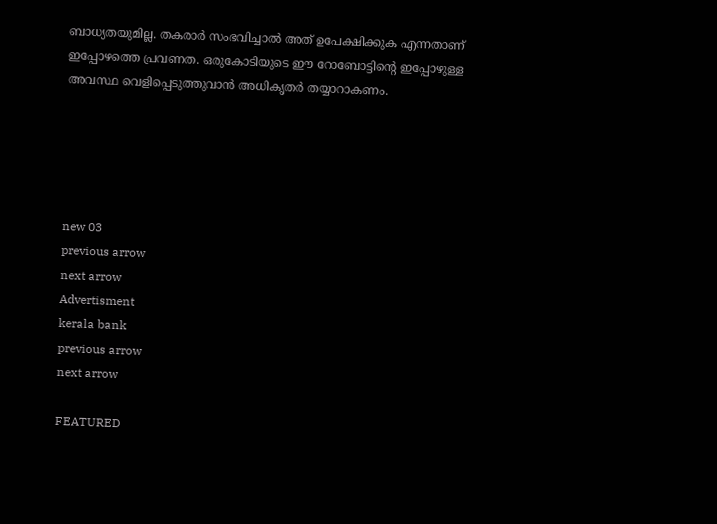ബാധ്യതയുമില്ല. തകരാര്‍ സംഭവിച്ചാല്‍ അത് ഉപേക്ഷിക്കുക എന്നതാണ് ഇപ്പോഴത്തെ പ്രവണത. ഒരുകോടിയുടെ ഈ റോബോട്ടിന്റെ ഇപ്പോഴുള്ള അവസ്ഥ വെളിപ്പെടുത്തുവാന്‍ അധികൃതര്‍ തയ്യാറാകണം.





new 03
previous arrow
next arrow
Advertisment
kerala bank
previous arrow
next arrow

FEATURED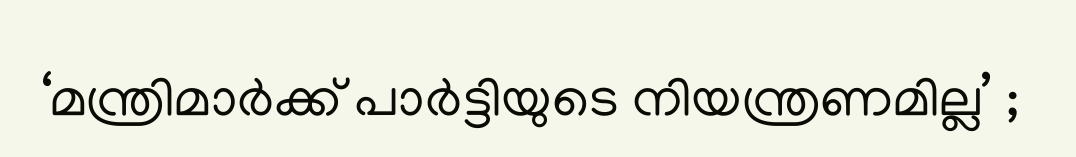‘മന്ത്രിമാര്‍ക്ക് പാര്‍ട്ടിയുടെ നിയന്ത്രണമില്ല’ ;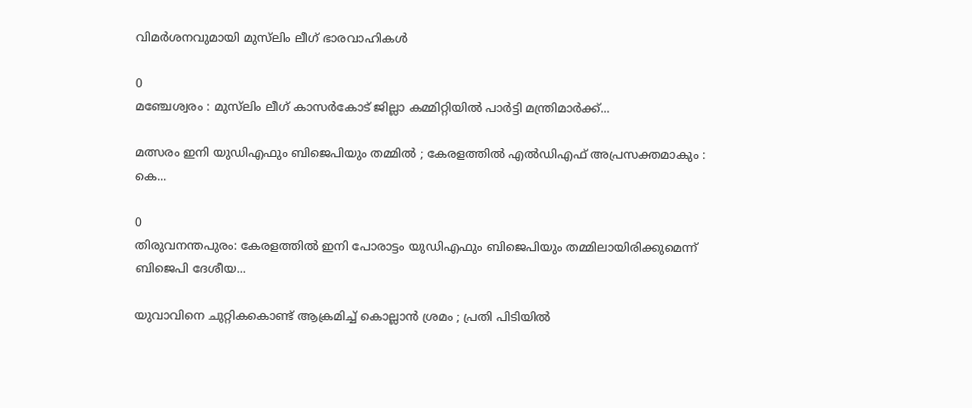വിമര്‍ശനവുമായി മുസ്‌ലിം ലീഗ് ഭാരവാഹികള്‍

0
മഞ്ചേശ്വരം : മുസ്‌ലിം ലീഗ് കാസര്‍കോട് ജില്ലാ കമ്മിറ്റിയില്‍ പാര്‍ട്ടി മന്ത്രിമാര്‍ക്ക്...

മത്സരം ഇനി യുഡിഎഫും ബിജെപിയും തമ്മിൽ ; കേരളത്തിൽ എൽഡിഎഫ് അപ്രസക്തമാകും : കെ...

0
തിരുവനന്തപുരം: കേരളത്തിൽ ഇനി പോരാട്ടം യുഡിഎഫും ബിജെപിയും തമ്മിലായിരിക്കുമെന്ന് ബിജെപി ദേശീയ...

യുവാവിനെ ചുറ്റികകൊണ്ട് ആക്രമിച്ച് കൊല്ലാൻ ശ്രമം ; പ്രതി പിടിയിൽ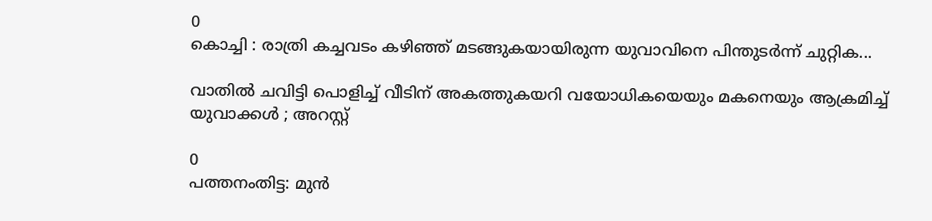0
കൊച്ചി : രാത്രി കച്ചവടം കഴിഞ്ഞ് മടങ്ങുകയായിരുന്ന യുവാവിനെ പിന്തുടർന്ന് ചുറ്റിക...

വാതിൽ ചവിട്ടി പൊളിച്ച് വീടിന് അകത്തുകയറി വയോധികയെയും മകനെയും ആക്രമിച്ച് യുവാക്കൾ ; അറസ്റ്റ്

0
പത്തനംതിട്ട: മുൻ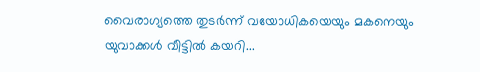വൈരാഗ്യത്തെ തുടർന്ന് വയോധികയെയും മകനെയും യുവാക്കൾ വീട്ടിൽ കയറി...